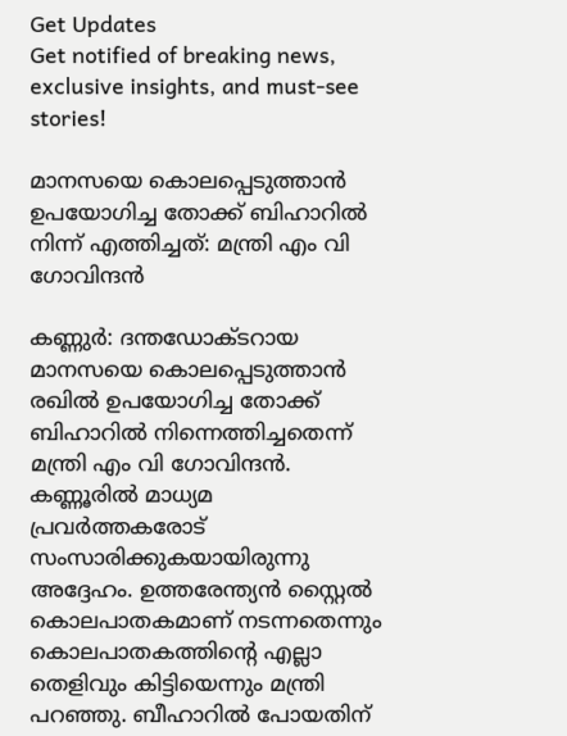Get Updates
Get notified of breaking news, exclusive insights, and must-see stories!

മാനസയെ കൊലപ്പെടുത്താൻ ഉപയോഗിച്ച തോക്ക് ബിഹാറിൽ നിന്ന് എത്തിച്ചത്: മന്ത്രി എം വി ഗോവിന്ദൻ

കണ്ണുർ: ദന്തഡോക്ടറായ മാനസയെ കൊലപ്പെടുത്താന്‍ രഖില്‍ ഉപയോഗിച്ച തോക്ക് ബിഹാറില്‍ നിന്നെത്തിച്ചതെന്ന് മന്ത്രി എം വി ഗോവിന്ദന്‍. കണ്ണൂരിൽ മാധ്യമ പ്രവർത്തകരോട് സംസാരിക്കുകയായിരുന്നു അദ്ദേഹം. ഉത്തരേന്ത്യന്‍ സ്റ്റൈല്‍ കൊലപാതകമാണ് നടന്നതെന്നും കൊലപാതകത്തിന്റെ എല്ലാ തെളിവും കിട്ടിയെന്നും മന്ത്രി പറഞ്ഞു. ബീഹാറില്‍ പോയതിന്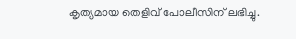കൃത്യമായ തെളിവ് പോലീസിന് ലഭിച്ചു.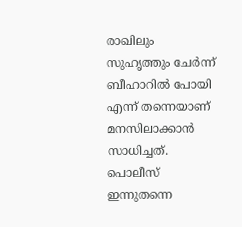രാഖിലും സുഹൃത്തും ചേര്‍ന്ന് ബീഹാറില്‍ പോയി എന്ന് തന്നെയാണ് മനസിലാക്കാന്‍ സാധിച്ചത്. പൊലീസ് ഇന്നുതന്നെ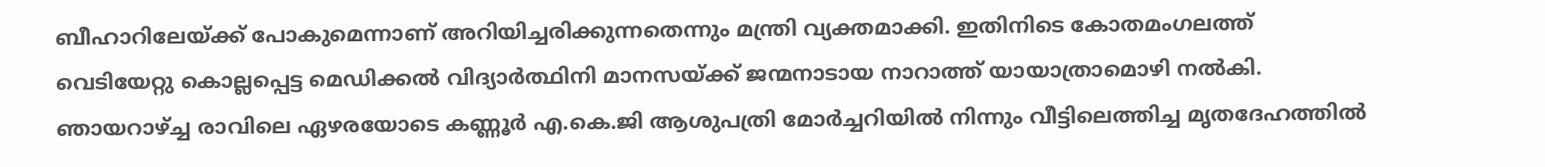ബീഹാറിലേയ്ക്ക് പോകുമെന്നാണ് അറിയിച്ചരിക്കുന്നതെന്നും മന്ത്രി വ്യക്തമാക്കി. ഇതിനിടെ കോതമംഗലത്ത് വെടിയേറ്റു കൊല്ലപ്പെട്ട മെഡിക്കൽ വിദ്യാർത്ഥിനി മാനസയ്ക്ക് ജന്മനാടായ നാറാത്ത് യായാത്രാമൊഴി നൽകി. ഞായറാഴ്ച്ച രാവിലെ ഏഴരയോടെ കണ്ണൂർ എ.കെ.ജി ആശുപത്രി മോർച്ചറിയിൽ നിന്നും വീട്ടിലെത്തിച്ച മൃതദേഹത്തിൽ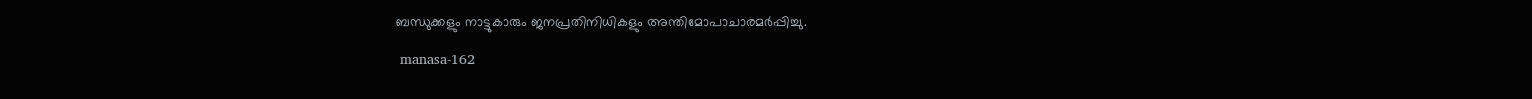ബന്ധുക്കളും നാട്ടുകാരും ജനപ്രതിനിധികളും അന്തിമോപാചാരമർപ്പിച്ചു.

 manasa-162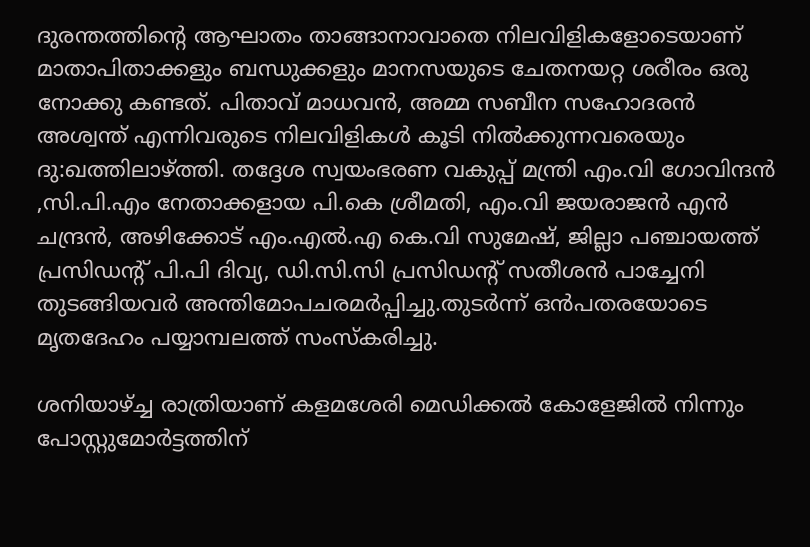ദുരന്തത്തിൻ്റെ ആഘാതം താങ്ങാനാവാതെ നിലവിളികളോടെയാണ് മാതാപിതാക്കളും ബന്ധുക്കളും മാനസയുടെ ചേതനയറ്റ ശരീരം ഒരു നോക്കു കണ്ടത്. പിതാവ് മാധവൻ, അമ്മ സബീന സഹോദരൻ അശ്വന്ത് എന്നിവരുടെ നിലവിളികൾ കൂടി നിൽക്കുന്നവരെയും ദു:ഖത്തിലാഴ്ത്തി. തദ്ദേശ സ്വയംഭരണ വകുപ്പ് മന്ത്രി എം.വി ഗോവിന്ദൻ ,സി.പി.എം നേതാക്കളായ പി.കെ ശ്രീമതി, എം.വി ജയരാജൻ എൻ ചന്ദ്രൻ, അഴിക്കോട് എം.എൽ.എ കെ.വി സുമേഷ്, ജില്ലാ പഞ്ചായത്ത് പ്രസിഡൻ്റ് പി.പി ദിവ്യ, ഡി.സി.സി പ്രസിഡൻ്റ് സതീശൻ പാച്ചേനി തുടങ്ങിയവർ അന്തിമോപചരമർപ്പിച്ചു.തുടർന്ന് ഒൻപതരയോടെ മൃതദേഹം പയ്യാമ്പലത്ത് സംസ്കരിച്ചു.

ശനിയാഴ്ച്ച രാത്രിയാണ് കളമശേരി മെഡിക്കൽ കോളേജിൽ നിന്നും പോസ്റ്റുമോർട്ടത്തിന്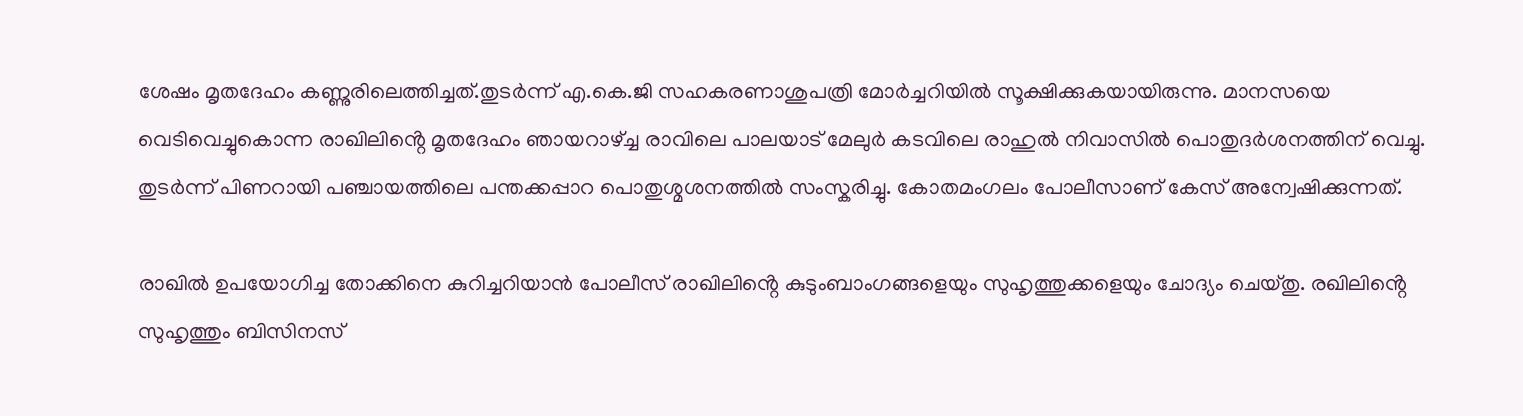ശേഷം മൃതദേഹം കണ്ണുരിലെത്തിച്ചത്.തുടർന്ന് എ.കെ.ജി സഹകരണാശുപത്രി മോർച്ചറിയിൽ സൂക്ഷിക്കുകയായിരുന്നു. മാനസയെ വെടിവെച്ചുകൊന്ന രാഖിലിൻ്റെ മൃതദേഹം ഞായറാഴ്ച്ച രാവിലെ പാലയാട് മേലുർ കടവിലെ രാഹുൽ നിവാസിൽ പൊതുദർശനത്തിന് വെച്ചു. തുടർന്ന് പിണറായി പഞ്ചായത്തിലെ പന്തക്കപ്പാറ പൊതുശ്മശനത്തിൽ സംസ്കരിച്ചു. കോതമംഗലം പോലീസാണ് കേസ് അന്വേഷിക്കുന്നത്.

രാഖിൽ ഉപയോഗിച്ച തോക്കിനെ കുറിച്ചറിയാൻ പോലീസ് രാഖിലിൻ്റെ കുടുംബാംഗങ്ങളെയും സുഹൃത്തുക്കളെയും ചോദ്യം ചെയ്തു. രഖിലിൻ്റെ സുഹൃത്തും ബിസിനസ്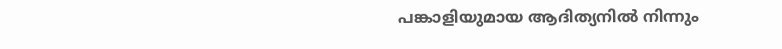പങ്കാളിയുമായ ആദിത്യനിൽ നിന്നും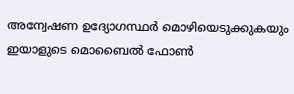അന്വേഷണ ഉദ്യോഗസ്ഥർ മൊഴിയെടുക്കുകയും ഇയാളുടെ മൊബൈൽ ഫോൺ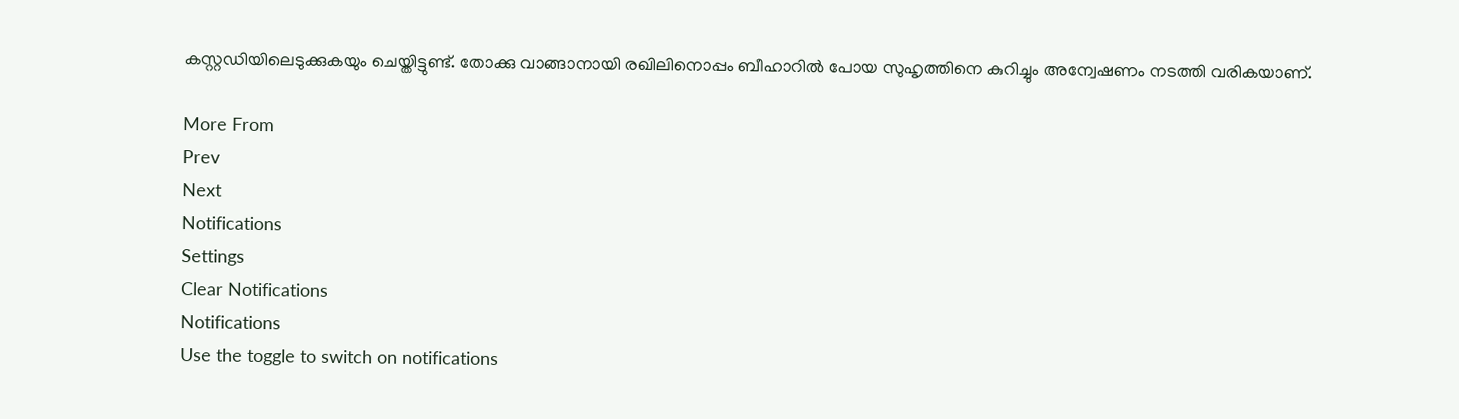കസ്റ്റഡിയിലെടുക്കുകയും ചെയ്തിട്ടുണ്ട്. തോക്കു വാങ്ങാനായി രഖിലിനൊപ്പം ബീഹാറിൽ പോയ സുഹൃത്തിനെ കുറിച്ചും അന്വേഷണം നടത്തി വരികയാണ്.

More From
Prev
Next
Notifications
Settings
Clear Notifications
Notifications
Use the toggle to switch on notifications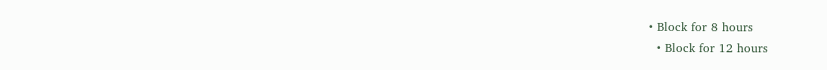• Block for 8 hours
  • Block for 12 hours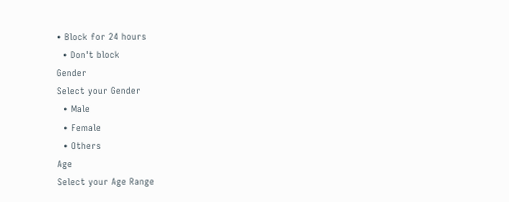• Block for 24 hours
  • Don't block
Gender
Select your Gender
  • Male
  • Female
  • Others
Age
Select your Age Range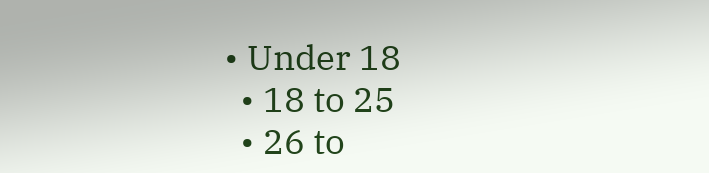• Under 18
  • 18 to 25
  • 26 to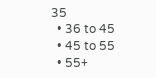35
  • 36 to 45
  • 45 to 55
  • 55+